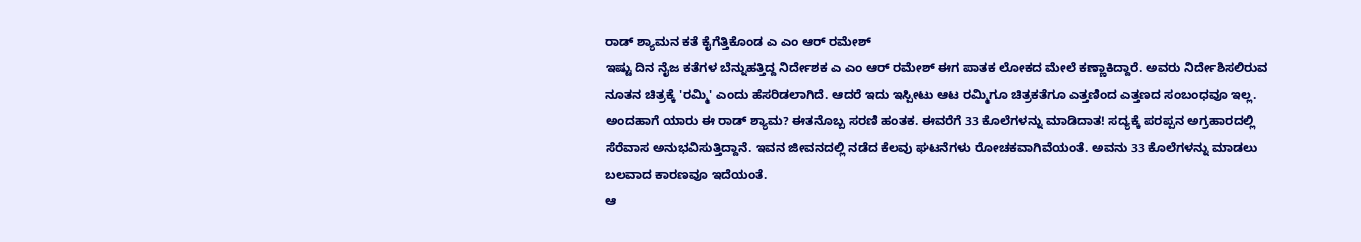ರಾಡ್ ಶ್ಯಾಮನ ಕತೆ ಕೈಗೆತ್ತಿಕೊಂಡ ಎ ಎಂ ಆರ್ ರಮೇಶ್
ಇಷ್ಟು ದಿನ ನೈಜ ಕತೆಗಳ ಬೆನ್ನುಹತ್ತಿದ್ದ ನಿರ್ದೇಶಕ ಎ ಎಂ ಆರ್ ರಮೇಶ್ ಈಗ ಪಾತಕ ಲೋಕದ ಮೇಲೆ ಕಣ್ಣಾಕಿದ್ದಾರೆ. ಅವರು ನಿರ್ದೇಶಿಸಲಿರುವ ನೂತನ ಚಿತ್ರಕ್ಕೆ 'ರಮ್ಮಿ' ಎಂದು ಹೆಸರಿಡಲಾಗಿದೆ. ಆದರೆ ಇದು ಇಸ್ಪೀಟು ಆಟ ರಮ್ಮಿಗೂ ಚಿತ್ರಕತೆಗೂ ಎತ್ತಣಿಂದ ಎತ್ತಣದ ಸಂಬಂಧವೂ ಇಲ್ಲ.
ಅಂದಹಾಗೆ ಯಾರು ಈ ರಾಡ್ ಶ್ಯಾಮ? ಈತನೊಬ್ಬ ಸರಣಿ ಹಂತಕ. ಈವರೆಗೆ 33 ಕೊಲೆಗಳನ್ನು ಮಾಡಿದಾತ! ಸದ್ಯಕ್ಕೆ ಪರಪ್ಪನ ಅಗ್ರಹಾರದಲ್ಲಿ ಸೆರೆವಾಸ ಅನುಭವಿಸುತ್ತಿದ್ದಾನೆ. ಇವನ ಜೀವನದಲ್ಲಿ ನಡೆದ ಕೆಲವು ಘಟನೆಗಳು ರೋಚಕವಾಗಿವೆಯಂತೆ. ಅವನು 33 ಕೊಲೆಗಳನ್ನು ಮಾಡಲು ಬಲವಾದ ಕಾರಣವೂ ಇದೆಯಂತೆ.
ಆ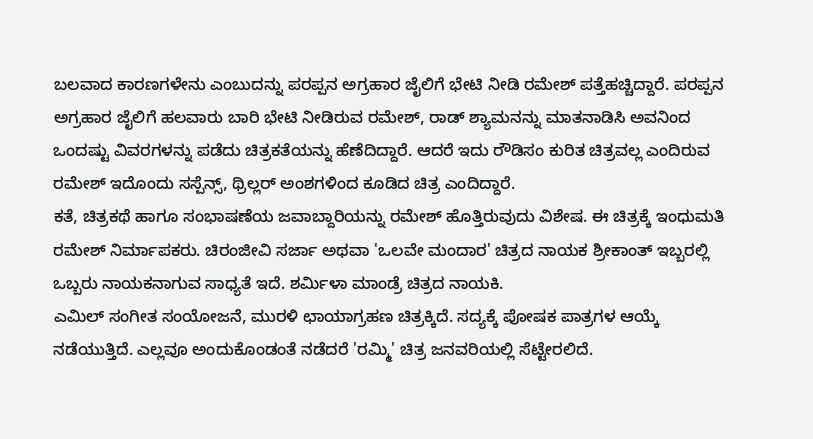ಬಲವಾದ ಕಾರಣಗಳೇನು ಎಂಬುದನ್ನು ಪರಪ್ಪನ ಅಗ್ರಹಾರ ಜೈಲಿಗೆ ಭೇಟಿ ನೀಡಿ ರಮೇಶ್ ಪತ್ತೆಹಚ್ಚಿದ್ದಾರೆ. ಪರಪ್ಪನ ಅಗ್ರಹಾರ ಜೈಲಿಗೆ ಹಲವಾರು ಬಾರಿ ಭೇಟಿ ನೀಡಿರುವ ರಮೇಶ್, ರಾಡ್ ಶ್ಯಾಮನನ್ನು ಮಾತನಾಡಿಸಿ ಅವನಿಂದ ಒಂದಷ್ಟು ವಿವರಗಳನ್ನು ಪಡೆದು ಚಿತ್ರಕತೆಯನ್ನು ಹೆಣೆದಿದ್ದಾರೆ. ಆದರೆ ಇದು ರೌಡಿಸಂ ಕುರಿತ ಚಿತ್ರವಲ್ಲ ಎಂದಿರುವ ರಮೇಶ್ ಇದೊಂದು ಸಸ್ಪೆನ್ಸ್, ಥ್ರಿಲ್ಲರ್ ಅಂಶಗಳಿಂದ ಕೂಡಿದ ಚಿತ್ರ ಎಂದಿದ್ದಾರೆ.
ಕತೆ, ಚಿತ್ರಕಥೆ ಹಾಗೂ ಸಂಭಾಷಣೆಯ ಜವಾಬ್ದಾರಿಯನ್ನು ರಮೇಶ್ ಹೊತ್ತಿರುವುದು ವಿಶೇಷ. ಈ ಚಿತ್ರಕ್ಕೆ ಇಂಧುಮತಿ ರಮೇಶ್ ನಿರ್ಮಾಪಕರು. ಚಿರಂಜೀವಿ ಸರ್ಜಾ ಅಥವಾ 'ಒಲವೇ ಮಂದಾರ' ಚಿತ್ರದ ನಾಯಕ ಶ್ರೀಕಾಂತ್ ಇಬ್ಬರಲ್ಲಿ ಒಬ್ಬರು ನಾಯಕನಾಗುವ ಸಾಧ್ಯತೆ ಇದೆ. ಶರ್ಮಿಳಾ ಮಾಂಡ್ರೆ ಚಿತ್ರದ ನಾಯಕಿ.
ಎಮಿಲ್ ಸಂಗೀತ ಸಂಯೋಜನೆ, ಮುರಳಿ ಛಾಯಾಗ್ರಹಣ ಚಿತ್ರಕ್ಕಿದೆ. ಸದ್ಯಕ್ಕೆ ಪೋಷಕ ಪಾತ್ರಗಳ ಆಯ್ಕೆ ನಡೆಯುತ್ತಿದೆ. ಎಲ್ಲವೂ ಅಂದುಕೊಂಡಂತೆ ನಡೆದರೆ 'ರಮ್ಮಿ' ಚಿತ್ರ ಜನವರಿಯಲ್ಲಿ ಸೆಟ್ಟೇರಲಿದೆ.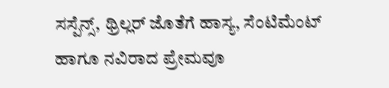ಸಸ್ಪೆನ್ಸ್, ಥ್ರಿಲ್ಲರ್ ಜೊತೆಗೆ ಹಾಸ್ಯ, ಸೆಂಟಿಮೆಂಟ್ ಹಾಗೂ ನವಿರಾದ ಪ್ರೇಮವೂ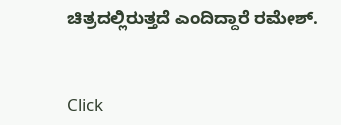ಚಿತ್ರದಲ್ಲಿರುತ್ತದೆ ಎಂದಿದ್ದಾರೆ ರಮೇಶ್.


Click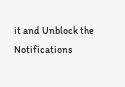it and Unblock the Notifications